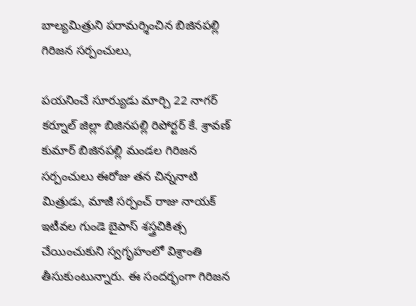బాల్యమిత్రుని పరామర్శించిన బిజినపల్లి గిరిజన సర్పంచులు,

పయనించే సూర్యుడు మార్చి 22 నాగర్ కర్నూల్ జిల్లా బిజినపల్లి రిపోర్టర్ కే. శ్రావణ్ కుమార్ బిజినపల్లి మండల గిరిజన సర్పంచులు ఈరోజు తన చిన్ననాటి మిత్రుడు, మాజీ సర్పంచ్ రాజు నాయక్ ఇటీవల గుండె బైపాస్ శస్త్రచికిత్స చేయించుకుని స్వగృహంలో విశ్రాంతి తీసుకుంటున్నారు. ఈ సందర్భంగా గిరిజన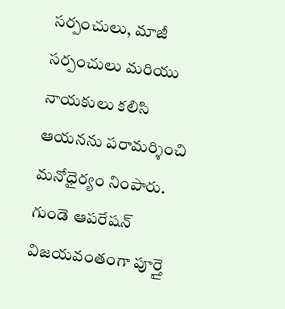సర్పంచులు, మాజీ సర్పంచులు మరియు నాయకులు కలిసి ఆయనను పరామర్శించి మనోధైర్యం నింపారు.
గుండె ఆపరేషన్ విజయవంతంగా పూర్తై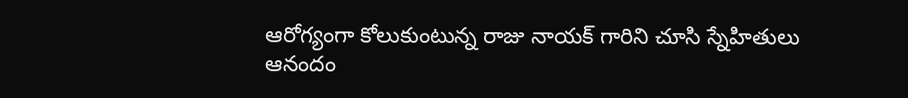ఆరోగ్యంగా కోలుకుంటున్న రాజు నాయక్ గారిని చూసి స్నేహితులు ఆనందం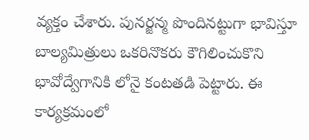వ్యక్తం చేశారు. పునర్జన్మ పొందినట్టుగా భావిస్తూ బాల్యమిత్రులు ఒకరినొకరు కౌగిలించుకొని భావోద్వేగానికి లోనై కంటతడి పెట్టారు. ఈ కార్యక్రమంలో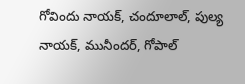గోవిందు నాయక్, చందూలాల్, పుల్య నాయక్, మునీందర్, గోపాల్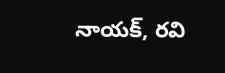నాయక్, రవి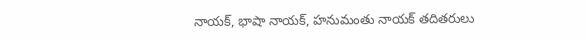నాయక్, భాషా నాయక్, హనుమంతు నాయక్ తదితరులు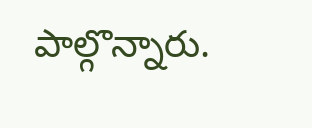పాల్గొన్నారు.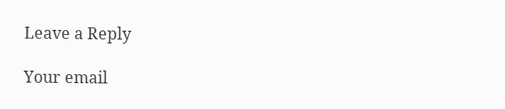Leave a Reply

Your email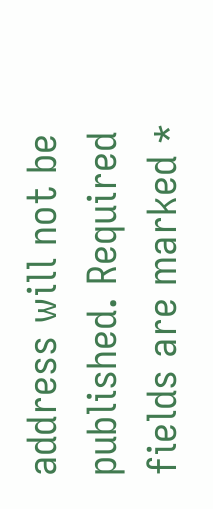address will not be published. Required fields are marked *